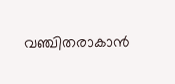വഞ്ചിതരാകാൻ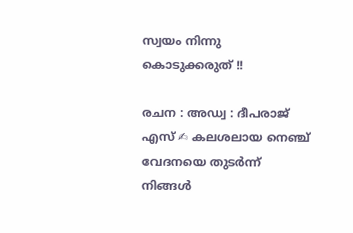സ്വയം നിന്നു കൊടുക്കരുത് !!

രചന : അഡ്വ : ദീപരാജ് എസ് ✍ കലശലായ നെഞ്ച് വേദനയെ തുടർന്ന് നിങ്ങൾ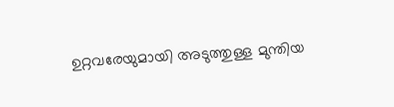ഉറ്റവരേയുമായി അടുത്തുള്ള മുന്തിയ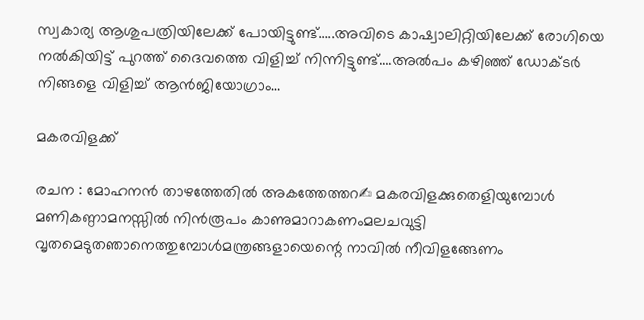സ്വകാര്യ ആശുപത്രിയിലേക്ക് പോയിട്ടുണ്ട്…..അവിടെ കാഷ്വാലിറ്റിയിലേക്ക് രോഗിയെ നൽകിയിട്ട് പുറത്ത് ദൈവത്തെ വിളിച്ച് നിന്നിട്ടുണ്ട്….അൽപം കഴിഞ്ഞ് ഡോക്ടർ നിങ്ങളെ വിളിച്ച് ആൻജിയോഗ്രാം…

മകരവിളക്ക്

രചന : മോഹനൻ താഴത്തേതിൽ അകത്തേത്തറ✍ മകരവിളക്കുതെളിയുമ്പോൾ മണികണ്ഠാമനസ്സിൽ നിൻരൂപം കാണുമാറാകണംമലചവുട്ടി വൃതമെടുതഞാനെത്തുമ്പോൾമന്ത്രങ്ങളായെന്റെ നാവിൽ നീവിളങ്ങേണം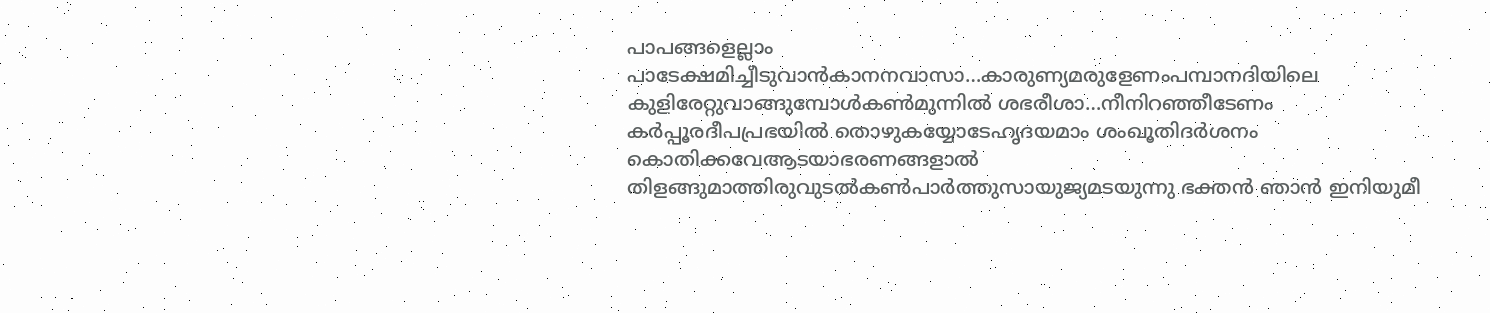പാപങ്ങളെല്ലാം പാടേക്ഷമിച്ചീടുവാൻകാനനവാസാ…കാരുണ്യമരുളേണംപമ്പാനദിയിലെ കുളിരേറ്റുവാങ്ങുമ്പോൾകൺമുന്നിൽ ശഭരീശാ…നീനിറഞ്ഞീടേണം കർപ്പൂരദീപപ്രഭയിൽ തൊഴുകയ്യോടേഹൃദയമാം ശംഖൂതിദർശനം കൊതിക്കവേആടയാഭരണങ്ങളാൽ തിളങ്ങുമാത്തിരുവുടൽകൺപാർത്തുസായുജ്യമടയുന്നു ഭക്തൻ ഞാൻ ഇനിയുമീ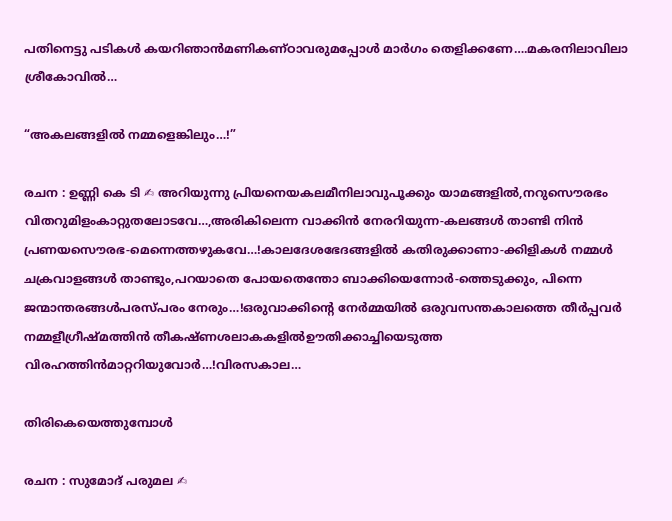പതിനെട്ടു പടികൾ കയറിഞാൻമണികണ്ഠാവരുമപ്പോൾ മാർഗം തെളിക്കണേ….മകരനിലാവിലാ ശ്രീകോവിൽ…

“അകലങ്ങളില്‍ നമ്മളെങ്കിലും…!”

രചന : ഉണ്ണി കെ ടി ✍ അറിയുന്നു പ്രിയനെയകലമീനിലാവുപൂക്കും യാമങ്ങളില്‍,നറുസൌരഭം വിതറുമിളംകാറ്റുതലോടവേ…,അരികിലെന്ന വാക്കിന്‍ നേരറിയുന്ന-കലങ്ങള്‍ താണ്ടി നിന്‍ പ്രണയസൌരഭ-മെന്നെത്തഴുകവേ…!കാലദേശഭേദങ്ങളില്‍ കതിരുക്കാണാ-ക്കിളികള്‍ നമ്മള്‍ ചക്രവാളങ്ങള്‍ താണ്ടും,പറയാതെ പോയതെന്തോ ബാക്കിയെന്നോര്‍-ത്തെടുക്കും, പിന്നെ ജന്മാന്തരങ്ങള്‍പരസ്പരം നേരും…!ഒരുവാക്കിന്‍റെ നേര്‍മ്മയില്‍ ഒരുവസന്തകാലത്തെ തീര്‍പ്പവര്‍ നമ്മളീഗ്രീഷ്മത്തിന്‍ തീകഷ്ണശലാകകളില്‍ഊതിക്കാച്ചിയെടുത്ത വിരഹത്തിന്‍മാറ്ററിയുവോര്‍…!വിരസകാല…

തിരികെയെത്തുമ്പോൾ

രചന : സുമോദ് പരുമല ✍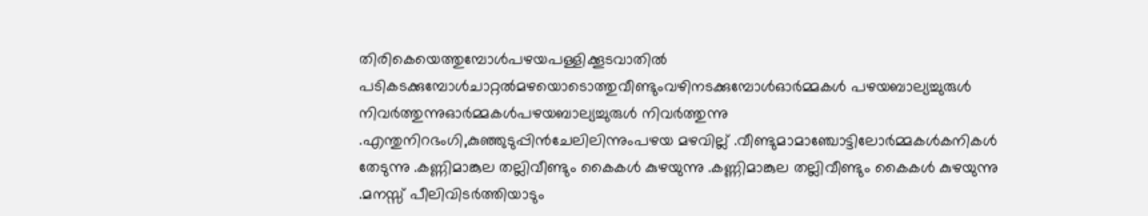തിരികെയെത്തുമ്പോൾപഴയപള്ളിക്കൂടവാതിൽ പടികടക്കുമ്പോൾചാറ്റൽമഴയൊടൊത്തുവീണ്ടുംവഴിനടക്കുമ്പോൾഓർമ്മകൾ പഴയബാല്യച്ചുരുൾ നിവർത്തുന്നുഓർമ്മകൾപഴയബാല്യച്ചുരുൾ നിവർത്തുന്നു .എന്തുനിറഭംഗി,കുഞ്ഞുടുപ്പിൻചേലിലിന്നുംപഴയ മഴവില്ല് .വീണ്ടുമാമാഞ്ചോട്ടിലോർമ്മകൾകനികൾ തേടുന്നു .കണ്ണിമാങ്കുല തല്ലിവീണ്ടും കൈകൾ കുഴയുന്നു .കണ്ണിമാങ്കുല തല്ലിവീണ്ടും കൈകൾ കുഴയുന്നു .മനസ്സ് പീലിവിടർത്തിയാടും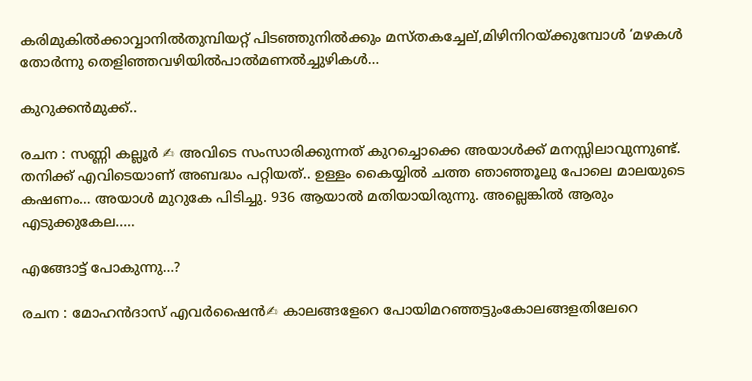കരിമുകിൽക്കാവ്വാനിൽതുമ്പിയറ്റ് പിടഞ്ഞുനിൽക്കും മസ്തകച്ചേല്,മിഴിനിറയ്ക്കുമ്പോൾ ‘മഴകൾ തോർന്നു തെളിഞ്ഞവഴിയിൽപാൽമണൽച്ചുഴികൾ…

കുറുക്കൻമുക്ക്..

രചന : സണ്ണി കല്ലൂർ ✍ അവിടെ സംസാരിക്കുന്നത് കുറച്ചൊക്കെ അയാൾക്ക് മനസ്സിലാവുന്നുണ്ട്. തനിക്ക് എവിടെയാണ് അബദ്ധം പറ്റിയത്.. ഉള്ളം കൈയ്യിൽ ചത്ത ഞാഞ്ഞൂലു പോലെ മാലയുടെ കഷണം… അയാൾ മുറുകേ പിടിച്ചു. 936 ആയാൽ മതിയായിരുന്നു. അല്ലെങ്കിൽ ആരും എടുക്കുകേല..…

എങ്ങോട്ട് പോകുന്നു…?

രചന : മോഹൻദാസ് എവർഷൈൻ✍ കാലങ്ങളേറെ പോയിമറഞ്ഞട്ടുംകോലങ്ങളതിലേറെ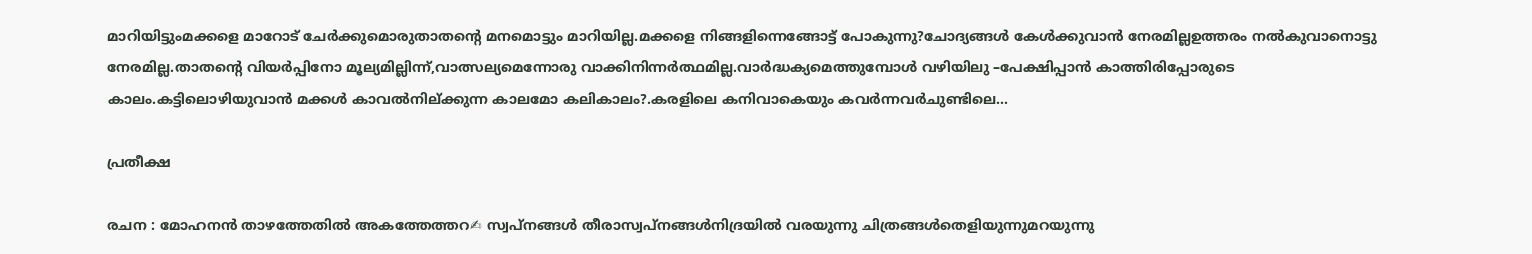മാറിയിട്ടുംമക്കളെ മാറോട് ചേർക്കുമൊരുതാതന്റെ മനമൊട്ടും മാറിയില്ല.മക്കളെ നിങ്ങളിന്നെങ്ങോട്ട് പോകുന്നു?ചോദ്യങ്ങൾ കേൾക്കുവാൻ നേരമില്ലഉത്തരം നൽകുവാനൊട്ടു നേരമില്ല.താതന്റെ വിയർപ്പിനോ മൂല്യമില്ലിന്ന്,വാത്സല്യമെന്നോരു വാക്കിനിന്നർത്ഥമില്ല.വാർദ്ധക്യമെത്തുമ്പോൾ വഴിയിലു –പേക്ഷിപ്പാൻ കാത്തിരിപ്പോരുടെ കാലം.കട്ടിലൊഴിയുവാൻ മക്കൾ കാവൽനില്ക്കുന്ന കാലമോ കലികാലം?.കരളിലെ കനിവാകെയും കവർന്നവർചുണ്ടിലെ…

പ്രതീക്ഷ

രചന : മോഹനൻ താഴത്തേതിൽ അകത്തേത്തറ✍ സ്വപ്നങ്ങൾ തീരാസ്വപ്നങ്ങൾനിദ്രയിൽ വരയുന്നു ചിത്രങ്ങൾതെളിയുന്നുമറയുന്നു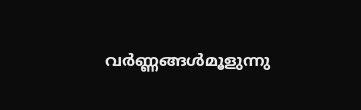വർണ്ണങ്ങൾമൂളുന്നു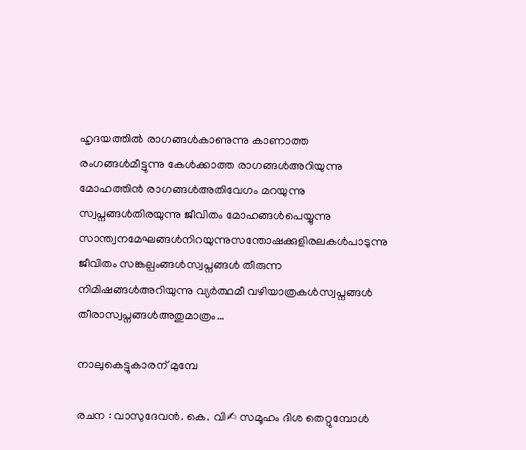ഹൃദയത്തിൽ രാഗങ്ങൾകാണുന്നു കാണാത്ത രംഗങ്ങൾമീട്ടുന്നു കേൾക്കാത്ത രാഗങ്ങൾഅറിയുന്നു മോഹത്തിൻ രാഗങ്ങൾഅതിവേഗം മറയുന്നു സ്വപ്നങ്ങൾതിരയുന്നു ജീവിതം മോഹങ്ങൾപെയ്യുന്നു സാന്ത്വനമേഘങ്ങൾനിറയുന്നുസന്തോഷക്കുളിരലകൾപാടുന്നു ജീവിതം സങ്കല്പംങ്ങൾസ്വപ്നങ്ങൾ തീരുന്ന നിമിഷങ്ങൾഅറിയുന്നു വ്യർത്ഥമീ വഴിയാത്രകൾസ്വപ്നങ്ങൾ തീരാസ്വപ്നങ്ങൾഅതുമാത്രം…

നാലുകെട്ടുകാരന് മുമ്പേ

രചന : വാസുദേവൻ. കെ. വി✍ സമൂഹം ദിശ തെറ്റുമ്പോൾ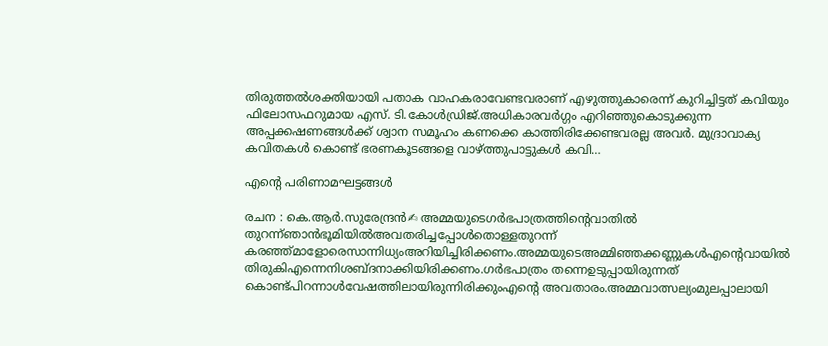തിരുത്തൽശക്തിയായി പതാക വാഹകരാവേണ്ടവരാണ് എഴുത്തുകാരെന്ന് കുറിച്ചിട്ടത് കവിയും ഫിലോസഫറുമായ എസ്. ടി.കോൾഡ്രിജ്.അധികാരവർഗ്ഗം എറിഞ്ഞുകൊടുക്കുന്ന അപ്പക്കഷണങ്ങൾക്ക് ശ്വാന സമൂഹം കണക്കെ കാത്തിരിക്കേണ്ടവരല്ല അവർ. മുദ്രാവാക്യ കവിതകൾ കൊണ്ട് ഭരണകൂടങ്ങളെ വാഴ്ത്തുപാട്ടുകൾ കവി…

എൻ്റെ പരിണാമഘട്ടങ്ങൾ

രചന : കെ.ആർ.സുരേന്ദ്രൻ✍ അമ്മയുടെഗർഭപാത്രത്തിന്റെവാതിൽ തുറന്ന്ഞാൻഭൂമിയിൽഅവതരിച്ചപ്പോൾതൊള്ളതുറന്ന് കരഞ്ഞ്മാളോരെസാന്നിധ്യംഅറിയിച്ചിരിക്കണം.അമ്മയുടെഅമ്മിഞ്ഞക്കണ്ണുകൾഎന്റെവായിൽ തിരുകിഎന്നെനിശബ്ദനാക്കിയിരിക്കണം.ഗർഭപാത്രം തന്നെഉടുപ്പായിരുന്നത് കൊണ്ട്പിറന്നാൾവേഷത്തിലായിരുന്നിരിക്കുംഎന്റെ അവതാരം.അമ്മവാത്സല്യംമുലപ്പാലായി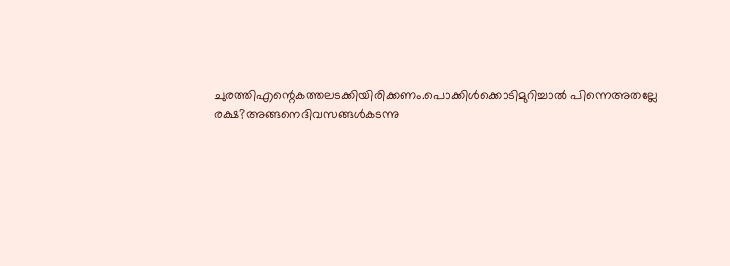ചുരത്തിഎന്റെകത്തലടക്കിയിരിക്കണം.പൊക്കിൾക്കൊടിമുറിച്ചാൽ പിന്നെഅതല്ലേ രക്ഷ?അങ്ങനെദിവസങ്ങൾകടന്നു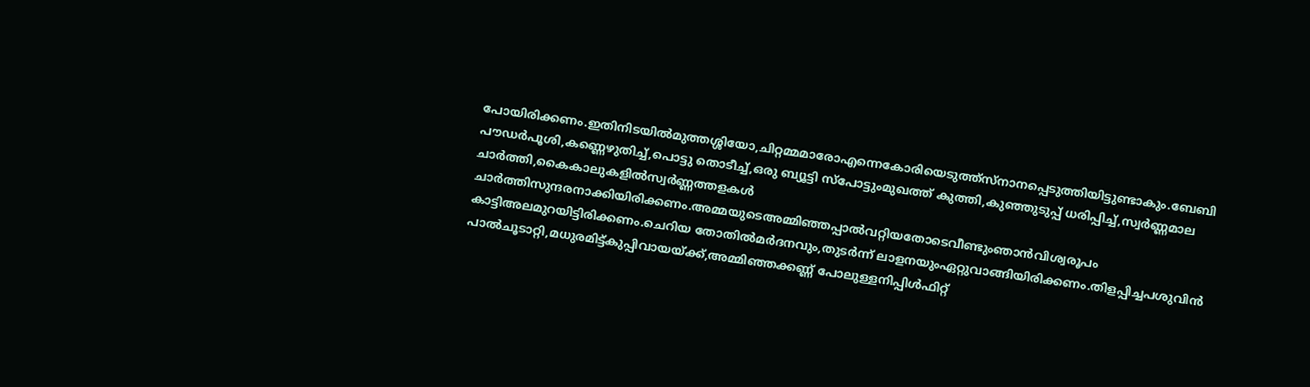പോയിരിക്കണം.ഇതിനിടയിൽമുത്തശ്ശിയോ,ചിറ്റമ്മമാരോഎന്നെകോരിയെടുത്ത്സ്നാനപ്പെടുത്തിയിട്ടുണ്ടാകും.ബേബി പൗഡർപൂശി,കണ്ണെഴുതിച്ച്,പൊട്ടു തൊടീച്ച്,ഒരു ബ്യൂട്ടി സ്പോട്ടുംമുഖത്ത് കുത്തി,കുഞ്ഞുടുപ്പ് ധരിപ്പിച്ച്,സ്വർണ്ണമാല ചാർത്തി,കൈകാലുകളിൽസ്വർണ്ണത്തളകൾ ചാർത്തിസുന്ദരനാക്കിയിരിക്കണം.അമ്മയുടെഅമ്മിഞ്ഞപ്പാൽവറ്റിയതോടെവീണ്ടുംഞാൻവിശ്വരൂപം കാട്ടിഅലമുറയിട്ടിരിക്കണം.ചെറിയ തോതിൽമർദനവും,തുടർന്ന് ലാളനയുംഏറ്റുവാങ്ങിയിരിക്കണം.തിളപ്പിച്ചപശുവിൻ പാൽചൂടാറ്റി,മധുരമിട്ട്കുപ്പിവായയ്ക്ക്,അമ്മിഞ്ഞക്കണ്ണ് പോലുള്ളനിപ്പിൾഫിറ്റ്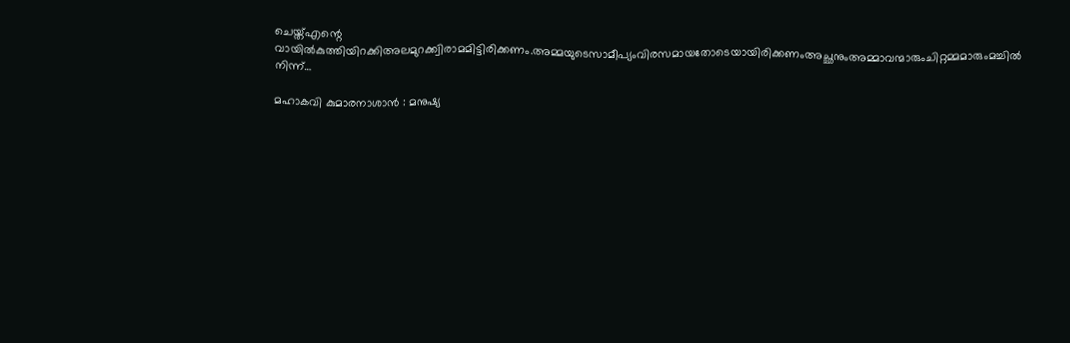ചെയ്ത്എന്റെ വായിൽകുത്തിയിറക്കിഅലമുറക്ക്വിരാമമിട്ടിരിക്കണം.അമ്മയുടെസാമീപ്യംവിരസമായതോടെയായിരിക്കണംഅച്ഛനുംഅമ്മാവന്മാരുംചിറ്റമ്മമാരുംമച്ചിൽ നിന്ന്…

മഹാകവി കുമാരനാശാൻ : മനുഷ്യ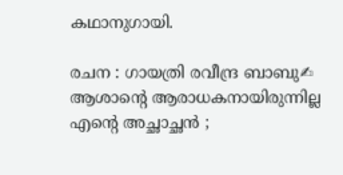കഥാനുഗായി.

രചന : ഗായത്രി രവീന്ദ്ര ബാബു✍ ആശാന്റെ ആരാധകനായിരുന്നില്ല എന്റെ അച്ഛാച്ഛൻ ;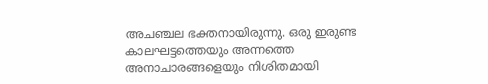അചഞ്ചല ഭക്തനായിരുന്നു. ഒരു ഇരുണ്ട കാലഘട്ടത്തെയും അന്നത്തെ അനാചാരങ്ങളെയും നിശിതമായി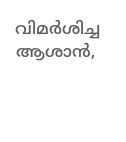വിമർശിച്ച ആശാൻ,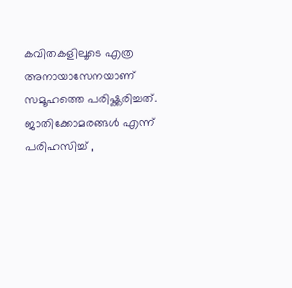കവിതകളിലൂടെ എത്ര അനായാസേനയാണ് സമൂഹത്തെ പരിഷ്ക്കരിച്ചത്. ജാതിക്കോമരങ്ങൾ എന്ന് പരിഹസിച്ച് ,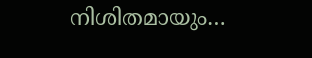നിശിതമായും…